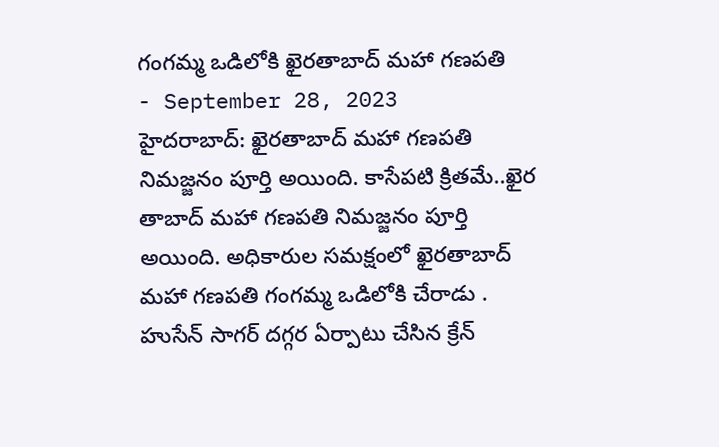గంగమ్మ ఒడిలోకి ఖైరతాబాద్ మహా గణపతి
- September 28, 2023
హైదరాబాద్: ఖైరతాబాద్ మహా గణపతి నిమజ్జనం పూర్తి అయింది. కాసేపటి క్రితమే..ఖైర తాబాద్ మహా గణపతి నిమజ్జనం పూర్తి అయింది. అధికారుల సమక్షంలో ఖైరతాబాద్ మహా గణపతి గంగమ్మ ఒడిలోకి చేరాడు . హుసేన్ సాగర్ దగ్గర ఏర్పాటు చేసిన క్రేన్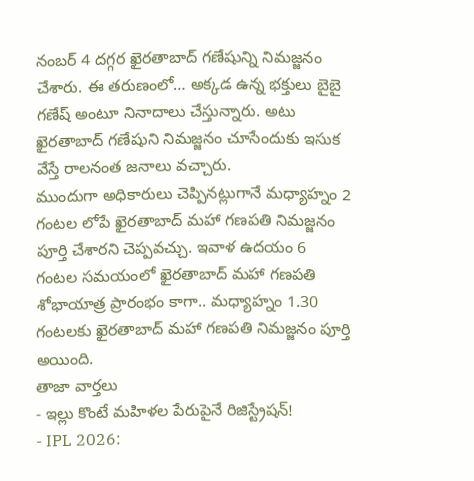నంబర్ 4 దగ్గర ఖైరతాబాద్ గణేషున్ని నిమజ్జనం చేశారు. ఈ తరుణంలో… అక్కడ ఉన్న భక్తులు బైబై గణేష్ అంటూ నినాదాలు చేస్తున్నారు. అటు ఖైరతాబాద్ గణేషుని నిమజ్జనం చూసేందుకు ఇసుక వేస్తే రాలనంత జనాలు వచ్చారు.
ముందుగా అధికారులు చెప్పినట్లుగానే మధ్యాహ్నం 2 గంటల లోపే ఖైరతాబాద్ మహా గణపతి నిమజ్జనం పూర్తి చేశారని చెప్పవచ్చు. ఇవాళ ఉదయం 6 గంటల సమయంలో ఖైరతాబాద్ మహా గణపతి శోభాయాత్ర ప్రారంభం కాగా.. మధ్యాహ్నం 1.30 గంటలకు ఖైరతాబాద్ మహా గణపతి నిమజ్జనం పూర్తి అయింది.
తాజా వార్తలు
- ఇల్లు కొంటే మహిళల పేరుపైనే రిజిస్ట్రేషన్!
- IPL 2026: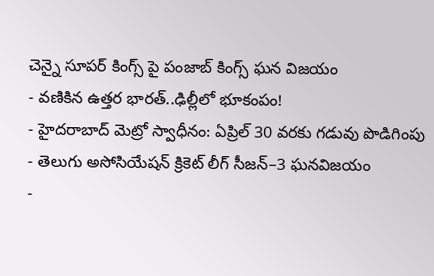చెన్నై సూపర్ కింగ్స్ పై పంజాబ్ కింగ్స్ ఘన విజయం
- వణికిన ఉత్తర భారత్..ఢిల్లీలో భూకంపం!
- హైదరాబాద్ మెట్రో స్వాధీనం: ఏప్రిల్ 30 వరకు గడువు పొడిగింపు
- తెలుగు అసోసియేషన్ క్రికెట్ లీగ్ సీజన్–3 ఘనవిజయం
-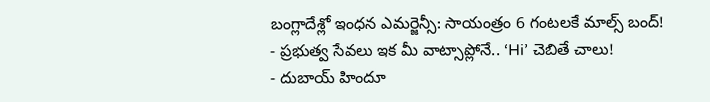బంగ్లాదేశ్లో ఇంధన ఎమర్జెన్సీ: సాయంత్రం 6 గంటలకే మాల్స్ బంద్!
- ప్రభుత్వ సేవలు ఇక మీ వాట్సాప్లోనే.. ‘Hi’ చెబితే చాలు!
- దుబాయ్ హిందూ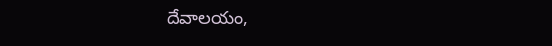దేవాలయం,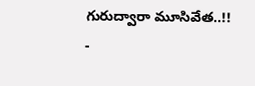గురుద్వారా మూసివేత..!!
-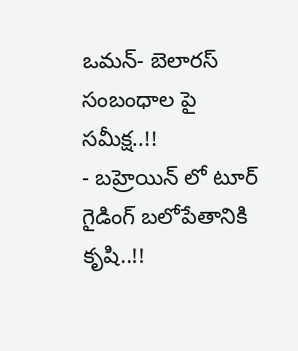ఒమన్- బెలారస్ సంబంధాల పై సమీక్ష..!!
- బహ్రెయిన్ లో టూర్ గైడింగ్ బలోపేతానికి కృషి..!!